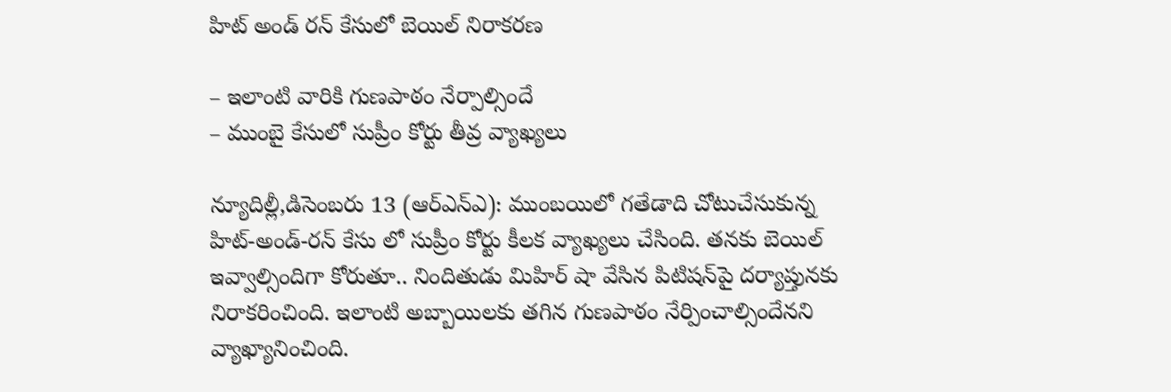హిట్‌ అం‌డ్‌ ‌రన్‌ ‌కేసులో బెయిల్‌ ‌నిరాకరణ

– ఇలాంటి వారికి గుణపాఠం నేర్పాల్సిందే
– ముంబై కేసులో సుప్రీం కోర్టు తీవ్ర వ్యాఖ్యలు

న్యూదిల్లీ,డిసెంబరు 13 (ఆర్‌ఎన్‌ఎ): ముంబయిలో గతేడాది చోటుచేసుకున్న హిట్‌-అం‌డ్‌-రన్‌ ‌కేసు లో సుప్రీం కోర్టు కీలక వ్యాఖ్యలు చేసింది. తనకు బెయిల్‌ ఇవ్వాల్సిందిగా కోరుతూ.. నిందితుడు మిహిర్‌ ‌షా వేసిన పిటిషన్‌పై దర్యాప్తునకు నిరాకరించింది. ఇలాంటి అబ్బాయిలకు తగిన గుణపాఠం నేర్పించాల్సిందేనని వ్యాఖ్యానించింది.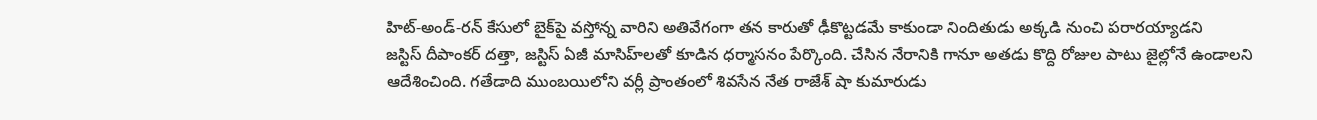హిట్‌-అం‌డ్‌-రన్‌ ‌కేసులో బైక్‌పై వస్తోన్న వారిని అతివేగంగా తన కారుతో ఢీకొట్టడమే కాకుండా నిందితుడు అక్కడి నుంచి పరారయ్యాడని జస్టిస్‌ ‌దీపాంకర్‌ ‌దత్తా, జస్టిస్‌ ఏజీ మాసిహ్‌లతో కూడిన ధర్మాసనం పేర్కొంది. చేసిన నేరానికి గానూ అతడు కొద్ది రోజుల పాటు జైల్లోనే ఉండాలని ఆదేశించింది. గతేడాది ముంబయిలోని వర్లీ ప్రాంతంలో శివసేన నేత రాజేశ్‌ ‌షా కుమారుడు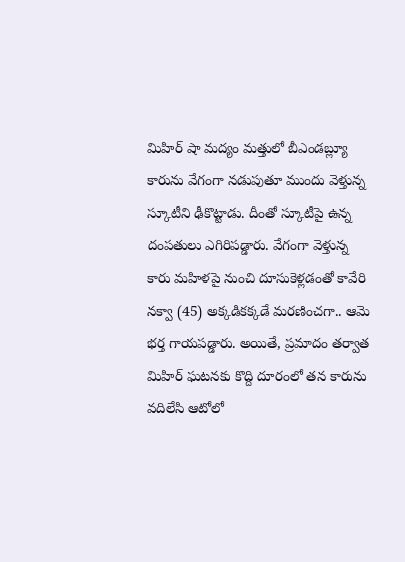మిహిర్‌ ‌షా మద్యం మత్తులో బీఎండబ్ల్యూ కారును వేగంగా నడుపుతూ ముందు వెళ్తున్న స్కూటీని ఢీకొట్టాడు. దీంతో స్కూటీపై ఉన్న దంపతులు ఎగిరిపడ్డారు. వేగంగా వెళ్తున్న కారు మహిళపై నుంచి దూసుకెళ్లడంతో కావేరి నక్వా (45) అక్కడికక్కడే మరణించగా.. ఆమె భర్త గాయపడ్డారు. అయితే, ప్రమాదం తర్వాత మిహిర్‌ ‌ఘటనకు కొద్ది దూరంలో తన కారును వదిలేసి ఆటోలో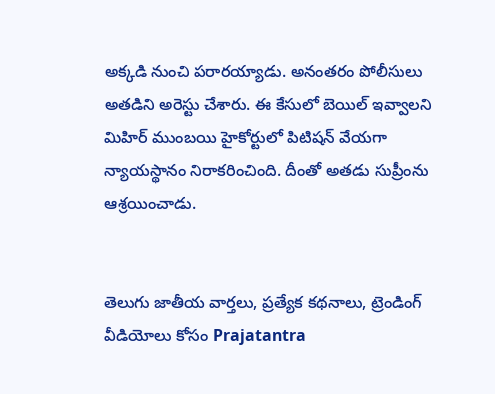అక్కడి నుంచి పరారయ్యాడు. అనంతరం పోలీసులు అతడిని అరెస్టు చేశారు. ఈ కేసులో బెయిల్‌ ఇవ్వాలని మిహిర్‌ ‌ముంబయి హైకోర్టులో పిటిషన్‌ ‌వేయగా న్యాయస్థానం నిరాకరించింది. దీంతో అతడు సుప్రీంను ఆశ్రయించాడు.


తెలుగు జాతీయ వార్తలు, ప్రత్యేక కథనాలు, ట్రెండింగ్ వీడియోలు కోసం Prajatantra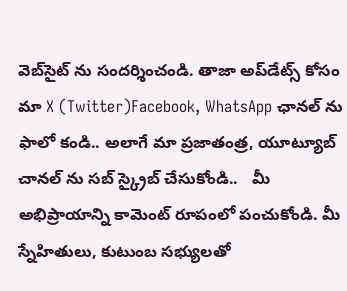వెబ్‌సైట్ ను సందర్శించండి. తాజా అప్‌డేట్స్ కోసం మా X (Twitter)Facebook, WhatsApp ఛానల్ ను ఫాలో కండి.. అలాగే మా ప్రజాతంత్ర, యూట్యూబ్ చానల్ ను సబ్ స్క్రైబ్ చేసుకోండి..   మీ అభిప్రాయాన్ని కామెంట్ రూపంలో పంచుకోండి. మీ స్నేహితులు, కుటుంబ సభ్యులతో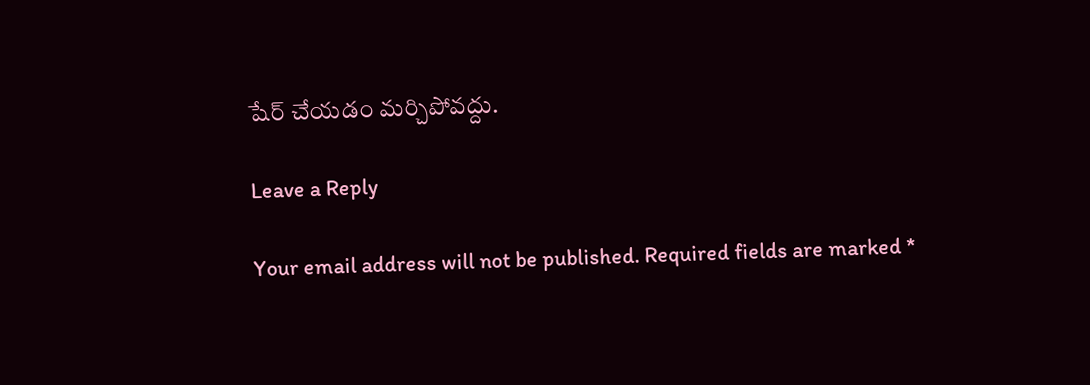షేర్ చేయడం మర్చిపోవద్దు.

Leave a Reply

Your email address will not be published. Required fields are marked *